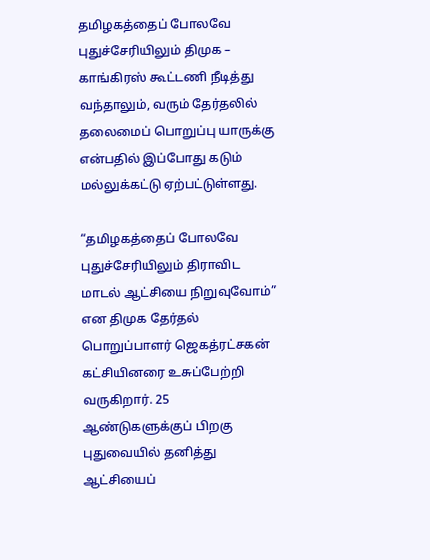தமிழகத்தைப் போலவே புதுச்சேரியிலும் திமுக – காங்கிரஸ் கூட்டணி நீடித்து வந்தாலும், வரும் தேர்தலில் தலைமைப் பொறுப்பு யாருக்கு என்பதில் இப்போது கடும் மல்லுக்கட்டு ஏற்பட்டுள்ளது.

“தமிழகத்தைப் போலவே புதுச்சேரியிலும் திராவிட மாடல் ஆட்சியை நிறுவுவோம்” என திமுக தேர்தல் பொறுப்பாளர் ஜெகத்ரட்சகன் கட்சியினரை உசுப்பேற்றி வருகிறார். 25 ஆண்டுகளுக்குப் பிறகு புதுவையில் தனித்து ஆட்சியைப்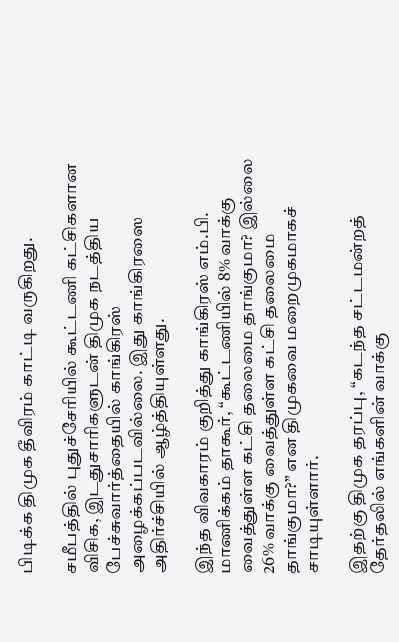பிடிக்க திமுக தீவிரம் காட்டி வருகிறது.

சமீபத்தில் புதுச்சேரியில் கூட்டணி கட்சிகளான விசிக, இடதுசாரிகளுடன் திமுக நடத்திய பேச்சுவார்த்தையில் காங்கிரஸ் அழைக்கப்படவில்லை. இது காங்கிரஸை அதிர்ச்சியில் ஆழ்த்தியுள்ளது.

இந்த விவகாரம் குறித்து காங்கிரஸ் எம்.பி. மாணிக்கம் தாகூர், “கூட்டணியில் 8% வாக்கு வைத்துள்ள கட்சி தலைமை தாங்குமா? இல்லை 26% வாக்கு வைத்துள்ள கட்சி தலைமை தாங்குமா?” என திமுகவை மறைமுகமாகச் சாடியுள்ளார்.

இதற்கு திமுக தரப்பு, “கடந்த சட்டமன்றத் தேர்தலில் எங்களின் வாக்கு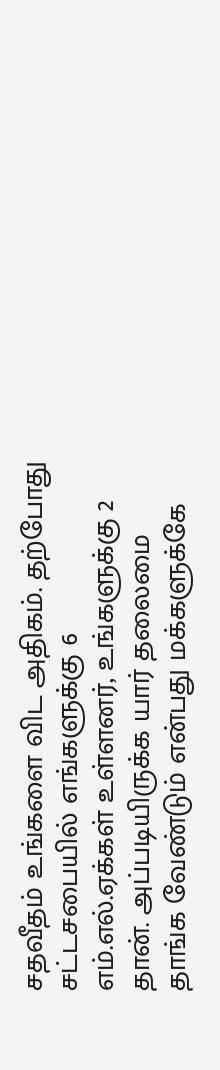சதவீதம் உங்களை விட அதிகம். தற்போது சட்டசபையில் எங்களுக்கு 6 எம்.எல்.ஏக்கள் உள்ளனர், உங்களுக்கு 2 தான். அப்படியிருக்க யார் தலைமை தாங்க வேண்டும் என்பது மக்களுக்கே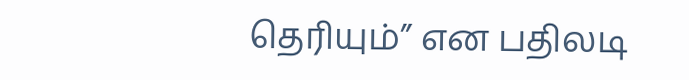தெரியும்” என பதிலடி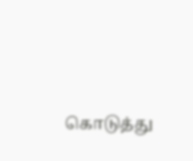கொடுத்து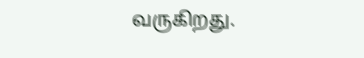வருகிறது.